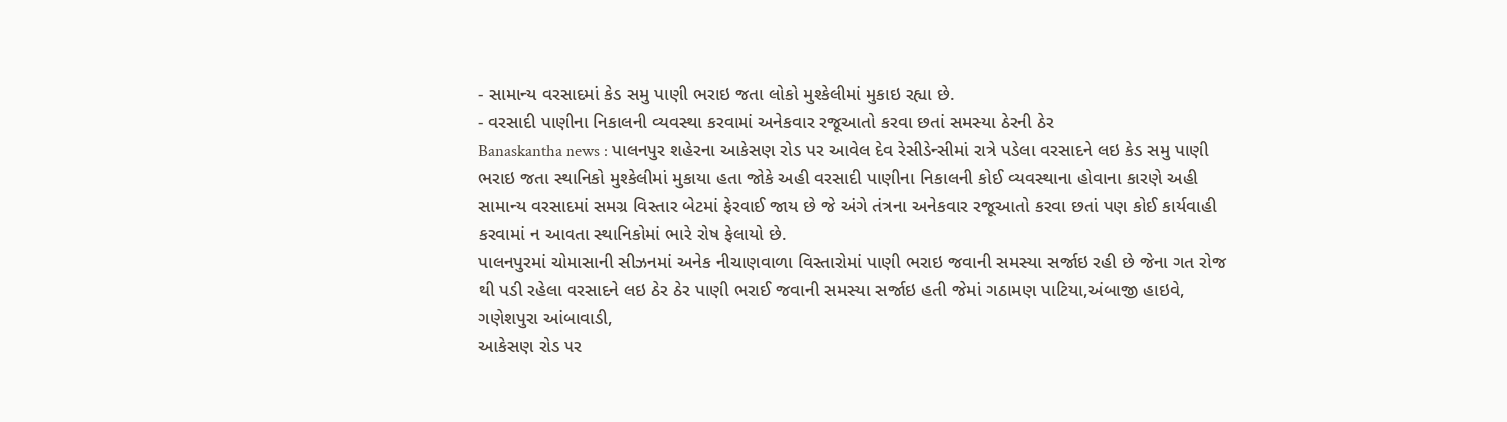- સામાન્ય વરસાદમાં કેડ સમુ પાણી ભરાઇ જતા લોકો મુશ્કેલીમાં મુકાઇ રહ્યા છે.
- વરસાદી પાણીના નિકાલની વ્યવસ્થા કરવામાં અનેકવાર રજૂઆતો કરવા છતાં સમસ્યા ઠેરની ઠેર
Banaskantha news : પાલનપુર શહેરના આકેસણ રોડ પર આવેલ દેવ રેસીડેન્સીમાં રાત્રે પડેલા વરસાદને લઇ કેડ સમુ પાણી ભરાઇ જતા સ્થાનિકો મુશ્કેલીમાં મુકાયા હતા જોકે અહી વરસાદી પાણીના નિકાલની કોઈ વ્યવસ્થાના હોવાના કારણે અહી સામાન્ય વરસાદમાં સમગ્ર વિસ્તાર બેટમાં ફેરવાઈ જાય છે જે અંગે તંત્રના અનેકવાર રજૂઆતો કરવા છતાં પણ કોઈ કાર્યવાહી કરવામાં ન આવતા સ્થાનિકોમાં ભારે રોષ ફેલાયો છે.
પાલનપુરમાં ચોમાસાની સીઝનમાં અનેક નીચાણવાળા વિસ્તારોમાં પાણી ભરાઇ જવાની સમસ્યા સર્જાઇ રહી છે જેના ગત રોજ થી પડી રહેલા વરસાદને લઇ ઠેર ઠેર પાણી ભરાઈ જવાની સમસ્યા સર્જાઇ હતી જેમાં ગઠામણ પાટિયા,અંબાજી હાઇવે,
ગણેશપુરા આંબાવાડી,
આકેસણ રોડ પર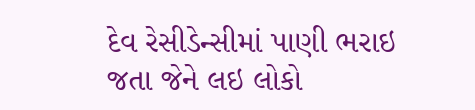દેવ રેસીડેન્સીમાં પાણી ભરાઇ જતા જેને લઇ લોકો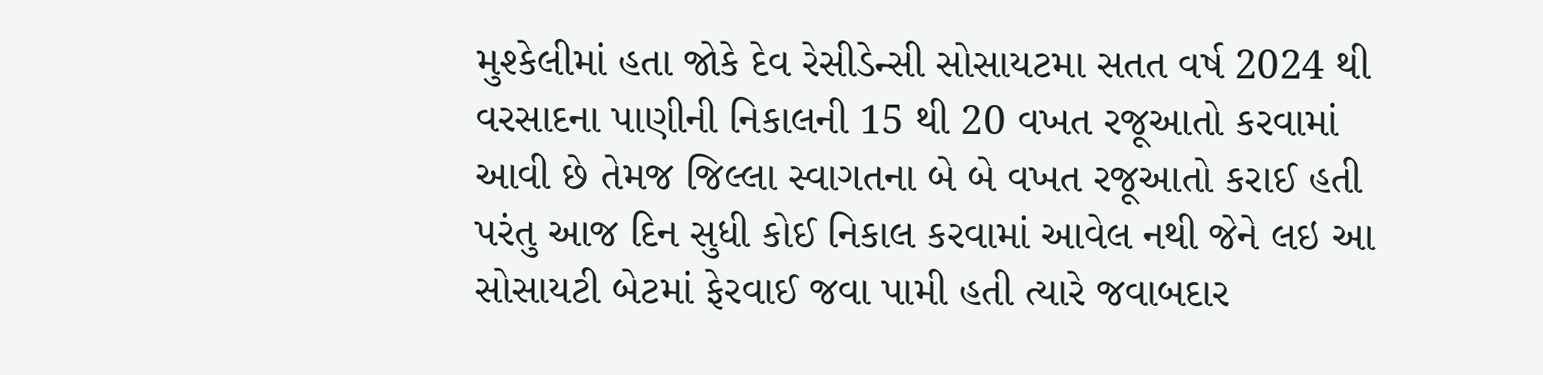મુશ્કેલીમાં હતા જોકે દેવ રેસીડેન્સી સોસાયટમા સતત વર્ષ 2024 થી વરસાદના પાણીની નિકાલની 15 થી 20 વખત રજૂઆતો કરવામાં આવી છે તેમજ જિલ્લા સ્વાગતના બે બે વખત રજૂઆતો કરાઈ હતી પરંતુ આજ દિન સુધી કોઈ નિકાલ કરવામાં આવેલ નથી જેને લઇ આ સોસાયટી બેટમાં ફેરવાઈ જવા પામી હતી ત્યારે જવાબદાર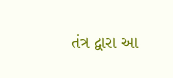તંત્ર દ્વારા આ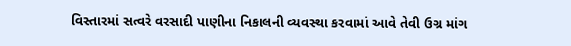વિસ્તારમાં સત્વરે વરસાદી પાણીના નિકાલની વ્યવસ્થા કરવામાં આવે તેવી ઉગ્ર માંગ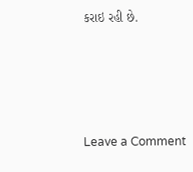કરાઇ રહી છે.




Leave a Comment